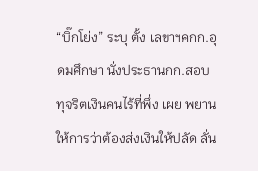“บิ๊กโย่ง” ระบุ ตั้ง เลขาฯคกก.อุดมศึกษา นั่งประธานกก.สอบทุจริตเงินคนไร้ที่พึ่ง เผย พยานให้การว่าต้องส่งเงินให้ปลัด ลั่น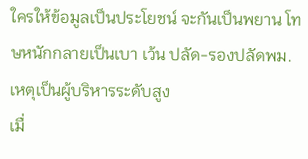ใครให้ข้อมูลเป็นประโยชน์ จะกันเป็นพยาน โทษหนักกลายเป็นเบา เว้น ปลัด-รองปลัดพม. เหตุเป็นผู้บริหารระดับสูง
เมื่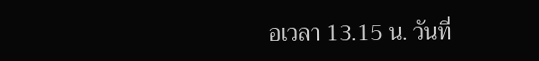อเวลา 13.15 น. วันที่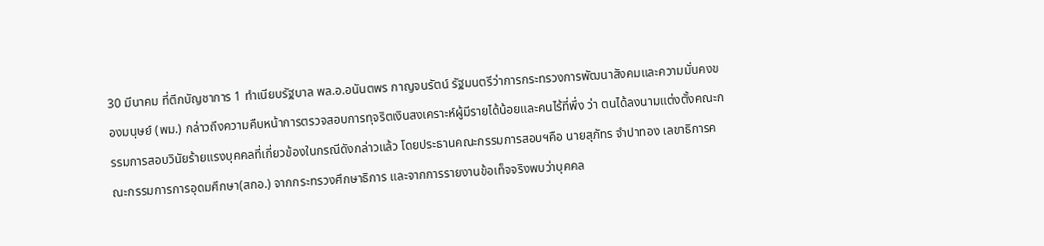30 มีนาคม ที่ตึกบัญชาการ 1 ทำเนียบรัฐบาล พล.อ.อนันตพร กาญจนรัตน์ รัฐมนตรีว่าการกระทรวงการพัฒนาสังคมและความมั่นคงของมนุษย์ (พม.) กล่าวถึงความคืบหน้าการตรวจสอบการทุจริตเงินสงเคราะห์ผู้มีรายได้น้อยและคนไร้ที่พึ่ง ว่า ตนได้ลงนามแต่งตั้งคณะกรรมการสอบวินัยร้ายแรงบุคคลที่เกี่ยวข้องในกรณีดังกล่าวแล้ว โดยประธานคณะกรรมการสอบฯคือ นายสุภัทร จำปาทอง เลขาธิการคณะกรรมการการอุดมศึกษา(สกอ.) จากกระทรวงศึกษาธิการ และจากการรายงานข้อเท็จจริงพบว่าบุคคล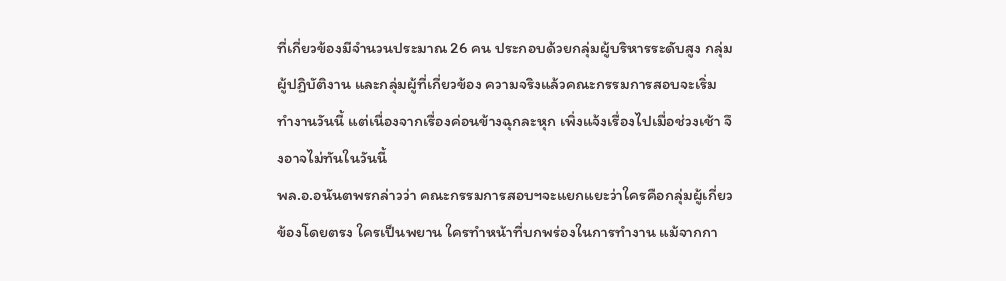ที่เกี่ยวข้องมีจำนวนประมาณ 26 คน ประกอบด้วยกลุ่มผู้บริหารระดับสูง กลุ่มผู้ปฏิบัติงาน และกลุ่มผู้ที่เกี่ยวข้อง ความจริงแล้วคณะกรรมการสอบจะเริ่มทำงานวันนี้ แต่เนื่องจากเรื่องค่อนข้างฉุกละหุก เพิ่งแจ้งเรื่องไปเมื่อช่วงเช้า จึงอาจไม่ทันในวันนี้
พล.อ.อนันตพรกล่าวว่า คณะกรรมการสอบฯจะแยกแยะว่าใครคือกลุ่มผู้เกี่ยวข้องโดยตรง ใครเป็นพยาน ใครทำหน้าที่บกพร่องในการทำงาน แม้จากกา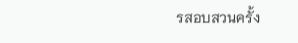รสอบสวนครั้ง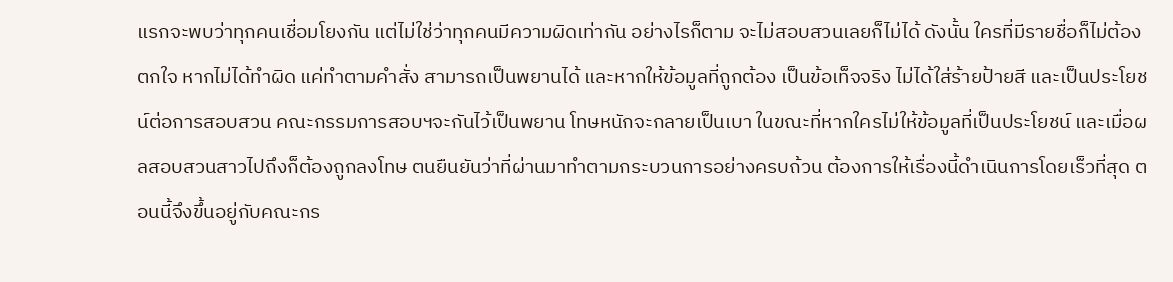แรกจะพบว่าทุกคนเชื่อมโยงกัน แต่ไม่ใช่ว่าทุกคนมีความผิดเท่ากัน อย่างไรก็ตาม จะไม่สอบสวนเลยก็ไม่ได้ ดังนั้น ใครที่มีรายชื่อก็ไม่ต้องตกใจ หากไม่ได้ทำผิด แค่ทำตามคำสั่ง สามารถเป็นพยานได้ และหากให้ข้อมูลที่ถูกต้อง เป็นข้อเท็จจริง ไม่ได้ใส่ร้ายป้ายสี และเป็นประโยชน์ต่อการสอบสวน คณะกรรมการสอบฯจะกันไว้เป็นพยาน โทษหนักจะกลายเป็นเบา ในขณะที่หากใครไม่ให้ข้อมูลที่เป็นประโยชน์ และเมื่อผลสอบสวนสาวไปถึงก็ต้องถูกลงโทษ ตนยืนยันว่าที่ผ่านมาทำตามกระบวนการอย่างครบถ้วน ต้องการให้เรื่องนี้ดำเนินการโดยเร็วที่สุด ตอนนี้จึงขึ้นอยู่กับคณะกร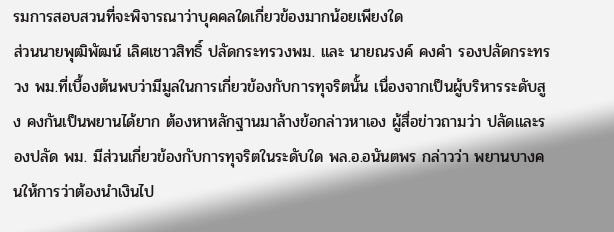รมการสอบสวนที่จะพิจารณาว่าบุคคลใดเกี่ยวข้องมากน้อยเพียงใด
ส่วนนายพุฒิพัฒน์ เลิศเชาวสิทธิ์ ปลัดกระทรวงพม. และ นายณรงค์ คงคำ รองปลัดกระทรวง พม.ที่เบื้องต้นพบว่ามีมูลในการเกี่ยวข้องกับการทุจริตนั้น เนื่องจากเป็นผู้บริหารระดับสูง คงกันเป็นพยานได้ยาก ต้องหาหลักฐานมาล้างข้อกล่าวหาเอง ผู้สื่อข่าวถามว่า ปลัดและรองปลัด พม. มีส่วนเกี่ยวข้องกับการทุจริตในระดับใด พล.อ.อนันตพร กล่าวว่า พยานบางคนให้การว่าต้องนำเงินไป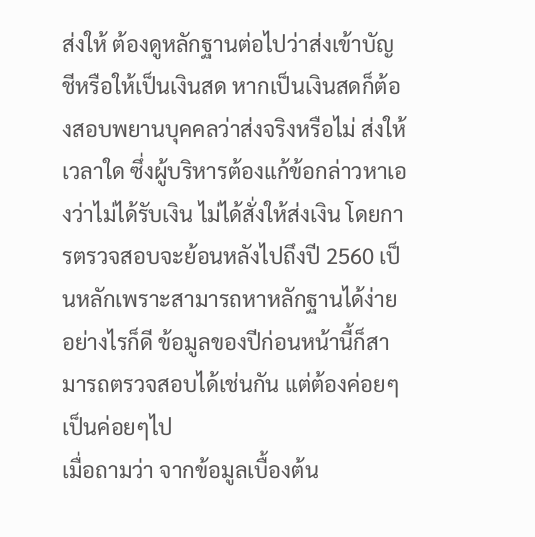ส่งให้ ต้องดูหลักฐานต่อไปว่าส่งเข้าบัญชีหรือให้เป็นเงินสด หากเป็นเงินสดก็ต้องสอบพยานบุคคลว่าส่งจริงหรือไม่ ส่งให้เวลาใด ซึ่งผู้บริหารต้องแก้ข้อกล่าวหาเองว่าไม่ได้รับเงิน ไม่ได้สั่งให้ส่งเงิน โดยการตรวจสอบจะย้อนหลังไปถึงปี 2560 เป็นหลักเพราะสามารถหาหลักฐานได้ง่าย อย่างไรก็ดี ข้อมูลของปีก่อนหน้านี้ก็สามารถตรวจสอบได้เช่นกัน แต่ต้องค่อยๆเป็นค่อยๆไป
เมื่อถามว่า จากข้อมูลเบื้องต้น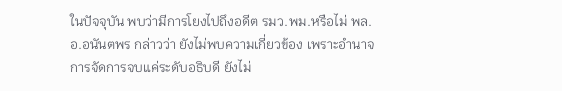ในปัจจุบัน พบว่ามีการโยงไปถึงอดีต รมว.พม.หรือไม่ พล.อ.อนันตพร กล่าวว่า ยังไม่พบความเกี่ยวข้อง เพราะอำนาจการจัดการจบแค่ระดับอธิบดี ยังไม่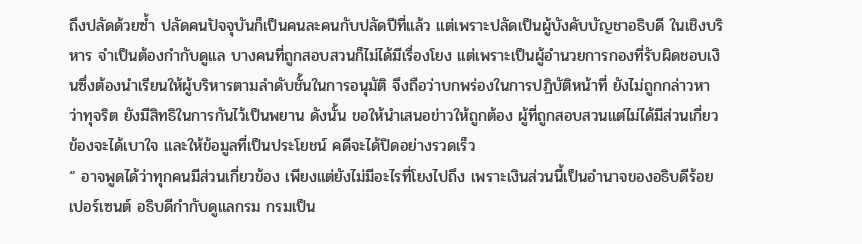ถึงปลัดด้วยซ้ำ ปลัดคนปัจจุบันก็เป็นคนละคนกับปลัดปีที่แล้ว แต่เพราะปลัดเป็นผู้บังคับบัญชาอธิบดี ในเชิงบริหาร จำเป็นต้องกำกับดูแล บางคนที่ถูกสอบสวนก็ไม่ได้มีเรื่องโยง แต่เพราะเป็นผู้อำนวยการกองที่รับผิดชอบเงินซึ่งต้องนำเรียนให้ผู้บริหารตามลำดับชั้นในการอนุมัติ จึงถือว่าบกพร่องในการปฏิบัติหน้าที่ ยังไม่ถูกกล่าวหาว่าทุจริต ยังมีสิทธิในการกันไว้เป็นพยาน ดังนั้น ขอให้นำเสนอข่าวให้ถูกต้อง ผู้ที่ถูกสอบสวนแต่ไม่ได้มีส่วนเกี่ยวข้องจะได้เบาใจ และให้ข้อมูลที่เป็นประโยชน์ คดีจะได้ปิดอย่างรวดเร็ว
“ อาจพูดได้ว่าทุกคนมีส่วนเกี่ยวข้อง เพียงแต่ยังไม่มีอะไรที่โยงไปถึง เพราะเงินส่วนนี้เป็นอำนาจของอธิบดีร้อยเปอร์เซนต์ อธิบดีกำกับดูแลกรม กรมเป็น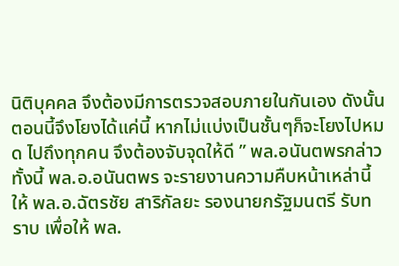นิติบุคคล จึงต้องมีการตรวจสอบภายในกันเอง ดังนั้น ตอนนี้จึงโยงได้แค่นี้ หากไม่แบ่งเป็นชั้นๆก็จะโยงไปหมด ไปถึงทุกคน จึงต้องจับจุดให้ดี ” พล.อนันตพรกล่าว
ทั้งนี้ พล.อ.อนันตพร จะรายงานความคืบหน้าเหล่านี้ให้ พล.อ.ฉัตรชัย สาริกัลยะ รองนายกรัฐมนตรี รับทราบ เพื่อให้ พล.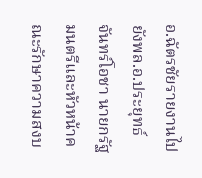อ.ฉัตรชัยรายงานไปยังพล.อ.ประยุทธ์ จันทร์โอชา นายกรัฐมนตรีและหัวหน้าคณะรักษาความสงบ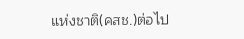แห่งชาติ(คสช.)ต่อไป